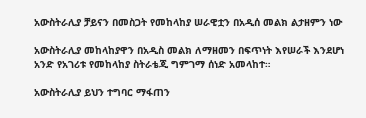አውስትራሊያ ቻይናን በመስጋት የመከላከያ ሠራዊቷን በአዲሰ መልክ ልታዘምን ነው

አውስትራሊያ መከላከያዋን በአዲስ መልክ ለማዘመን በፍጥነት እየሠራች እንደሆነ አንድ የአገሪቱ የመከላከያ ስትራቴጂ ግምገማ ሰነድ አመላከተ።

አውስትራሊያ ይህን ተግባር ማፋጠን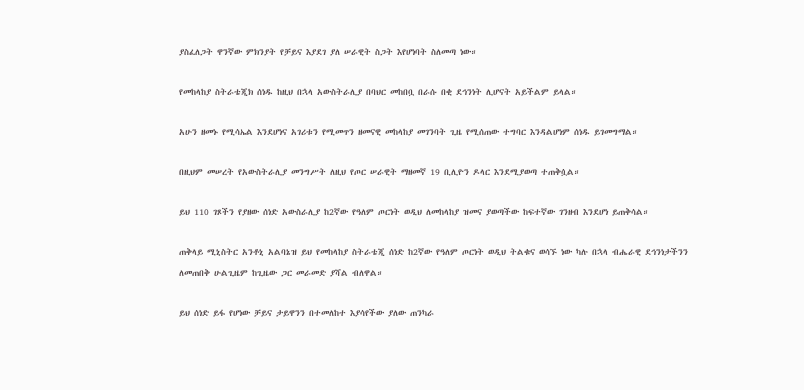ያስፈለጋት ዋንኛው ምክንያት የቻይና እያደገ ያለ ሠራዊት ስጋት እየሆነባት ስለመጣ ነው።

የመከላከያ ስትራቴጂክ ሰነዱ ከዚህ በኋላ አውስትራሊያ በባህር መከበቧ በራሱ በቂ ደኅንነት ሊሆናት አይችልም ይላል።

አሁን ዘመኑ የሚሳኤል እንደሆነና አገሪቱን የሚመጥን ዘመናዊ መከላከያ መገንባት ጊዜ የሚሰጠው ተግባር እንዳልሆነም ሰነዱ ይገመግማል።

በዚህም መሠረት የአውስትራሊያ መንግሥት ለዚህ የጦር ሠራዊት ማዘመኛ 19 ቢሊዮን ዶላር እንደሚያወጣ ተጠቅሷል።

ይህ 110 ገጾችን የያዘው ሰነድ አውስራሊያ ከ2ኛው የዓለም ጦርነት ወዲህ ለመከላከያ ዝመና ያወጣችው ከፍተኛው ገንዘብ እንደሆነ ይጠቅሳል።

ጠቅላይ ሚኒስትር አንቶኒ አልባኔዝ ይህ የመከላከያ ስትራቴጂ ሰነድ ከ2ኛው የዓለም ጦርነት ወዲህ ትልቁና ወሳኙ ነው ካሉ በኋላ ብሔራዊ ደኅንነታችንን ለመጠበቅ ሁልጊዜም ከጊዜው ጋር መራመድ ያሻል ብለዋል።

ይህ ሰነድ ይፋ የሆነው ቻይና ታይዋንን በተመለከተ እያሳየችው ያለው ጠንካራ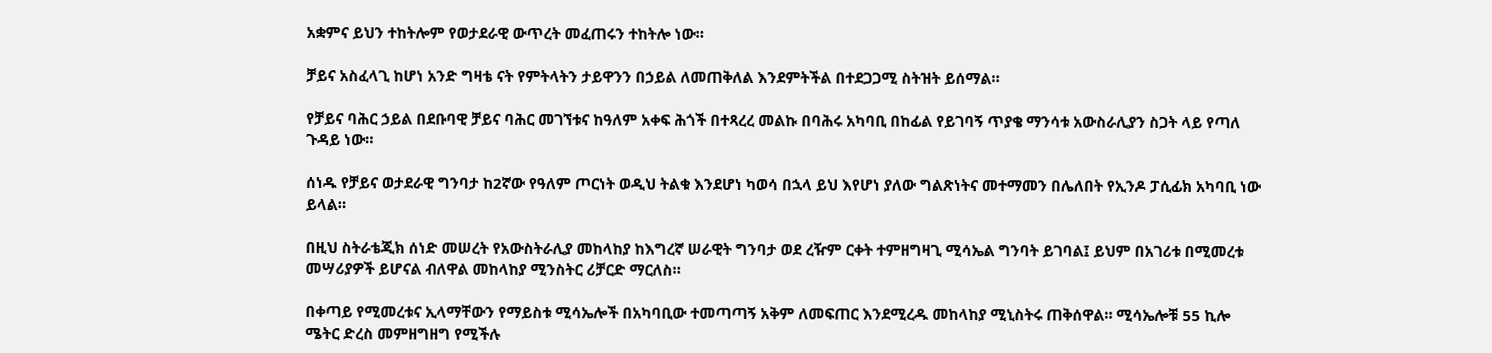አቋምና ይህን ተከትሎም የወታደራዊ ውጥረት መፈጠሩን ተከትሎ ነው።

ቻይና አስፈላጊ ከሆነ አንድ ግዛቴ ናት የምትላትን ታይዋንን በኃይል ለመጠቅለል እንደምትችል በተደጋጋሚ ስትዝት ይሰማል።

የቻይና ባሕር ኃይል በደቡባዊ ቻይና ባሕር መገኘቱና ከዓለም አቀፍ ሕጎች በተጻረረ መልኩ በባሕሩ አካባቢ በከፊል የይገባኝ ጥያቄ ማንሳቱ አውስራሊያን ስጋት ላይ የጣለ ጉዳይ ነው።

ሰነዱ የቻይና ወታደራዊ ግንባታ ከ2ኛው የዓለም ጦርነት ወዲህ ትልቁ እንደሆነ ካወሳ በኋላ ይህ እየሆነ ያለው ግልጽነትና መተማመን በሌለበት የኢንዶ ፓሲፊክ አካባቢ ነው ይላል።

በዚህ ስትራቴጂክ ሰነድ መሠረት የአውስትራሊያ መከላከያ ከእግረኛ ሠራዊት ግንባታ ወደ ረዥም ርቀት ተምዘግዛጊ ሚሳኤል ግንባት ይገባል፤ ይህም በአገሪቱ በሚመረቱ መሣሪያዎች ይሆናል ብለዋል መከላከያ ሚንስትር ሪቻርድ ማርለስ።

በቀጣይ የሚመረቱና ኢላማቸውን የማይስቱ ሚሳኤሎች በአካባቢው ተመጣጣኝ አቅም ለመፍጠር እንደሚረዱ መከላከያ ሚኒስትሩ ጠቅሰዋል። ሚሳኤሎቹ 55 ኪሎ ሜትር ድረስ መምዘግዘግ የሚችሉ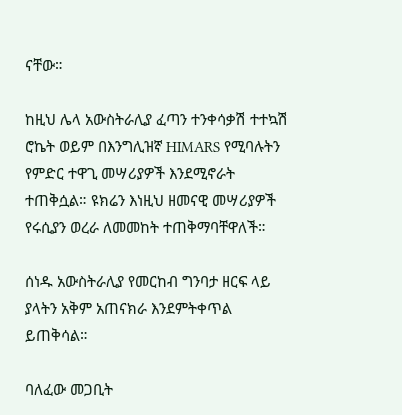ናቸው።

ከዚህ ሌላ አውስትራሊያ ፈጣን ተንቀሳቃሽ ተተኳሽ ሮኬት ወይም በእንግሊዝኛ HIMARS የሚባሉትን የምድር ተዋጊ መሣሪያዎች እንደሚኖራት ተጠቅሷል። ዩክሬን እነዚህ ዘመናዊ መሣሪያዎች የሩሲያን ወረራ ለመመከት ተጠቅማባቸዋለች።

ሰነዱ አውስትራሊያ የመርከብ ግንባታ ዘርፍ ላይ ያላትን አቅም አጠናክራ እንደምትቀጥል ይጠቅሳል።

ባለፈው መጋቢት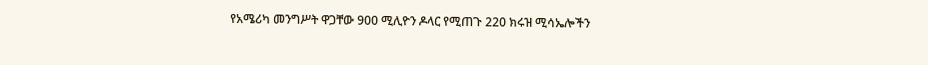የአሜሪካ መንግሥት ዋጋቸው 900 ሚሊዮን ዶላር የሚጠጉ 220 ክሩዝ ሚሳኤሎችን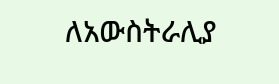ለአውስትራሊያ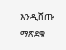እንዲሸጡ ማጽደቁ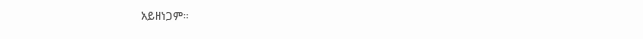አይዘነጋም።